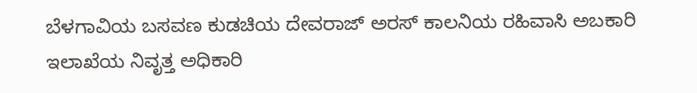ಬೆಳಗಾವಿಯ ಬಸವಣ ಕುಡಚಿಯ ದೇವರಾಜ್ ಅರಸ್ ಕಾಲನಿಯ ರಹಿವಾಸಿ ಅಬಕಾರಿ ಇಲಾಖೆಯ ನಿವೃತ್ತ ಅಧಿಕಾರಿ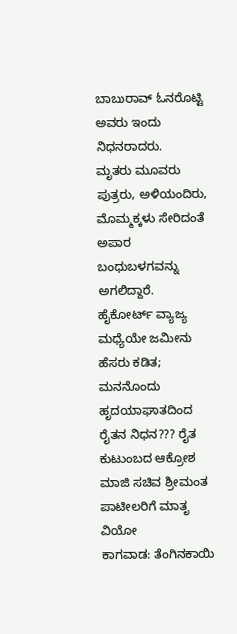ಬಾಬುರಾವ್ ಓನರೊಟ್ಟಿ ಅವರು ಇಂದು ನಿಧನರಾದರು.
ಮೃತರು ಮೂವರು ಪುತ್ರರು, ಅಳಿಯಂದಿರು, ಮೊಮ್ಮಕ್ಕಳು ಸೇರಿದಂತೆ ಅಪಾರ ಬಂಧುಬಳಗವನ್ನು ಅಗಲಿದ್ದಾರೆ.
ಹೈಕೋರ್ಟ್ ವ್ಯಾಜ್ಯ ಮಧ್ಯೆಯೇ ಜಮೀನು ಹೆಸರು ಕಡಿತ; ಮನನೊಂದು ಹೃದಯಾಘಾತದಿಂದ ರೈತನ ನಿಧನ??? ರೈತ ಕುಟುಂಬದ ಆಕ್ರೋಶ
ಮಾಜಿ ಸಚಿವ ಶ್ರೀಮಂತ ಪಾಟೀಲರಿಗೆ ಮಾತೃ ವಿಯೋ
ಕಾಗವಾಡ: ತೆಂಗಿನಕಾಯಿ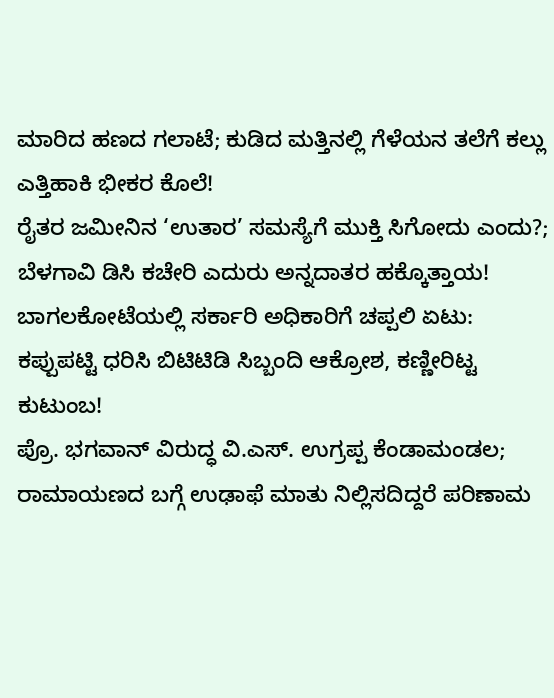ಮಾರಿದ ಹಣದ ಗಲಾಟೆ; ಕುಡಿದ ಮತ್ತಿನಲ್ಲಿ ಗೆಳೆಯನ ತಲೆಗೆ ಕಲ್ಲು ಎತ್ತಿಹಾಕಿ ಭೀಕರ ಕೊಲೆ!
ರೈತರ ಜಮೀನಿನ ‘ಉತಾರ’ ಸಮಸ್ಯೆಗೆ ಮುಕ್ತಿ ಸಿಗೋದು ಎಂದು?; ಬೆಳಗಾವಿ ಡಿಸಿ ಕಚೇರಿ ಎದುರು ಅನ್ನದಾತರ ಹಕ್ಕೊತ್ತಾಯ!
ಬಾಗಲಕೋಟೆಯಲ್ಲಿ ಸರ್ಕಾರಿ ಅಧಿಕಾರಿಗೆ ಚಪ್ಪಲಿ ಏಟು: ಕಪ್ಪುಪಟ್ಟಿ ಧರಿಸಿ ಬಿಟಿಟಿಡಿ ಸಿಬ್ಬಂದಿ ಆಕ್ರೋಶ, ಕಣ್ಣೀರಿಟ್ಟ ಕುಟುಂಬ!
ಪ್ರೊ. ಭಗವಾನ್ ವಿರುದ್ಧ ವಿ.ಎಸ್. ಉಗ್ರಪ್ಪ ಕೆಂಡಾಮಂಡಲ; ರಾಮಾಯಣದ ಬಗ್ಗೆ ಉಢಾಫೆ ಮಾತು ನಿಲ್ಲಿಸದಿದ್ದರೆ ಪರಿಣಾಮ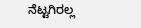ನೆಟ್ಟಗಿರಲ್ಲ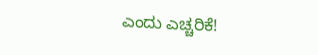ಎಂದು ಎಚ್ಚರಿಕೆ!